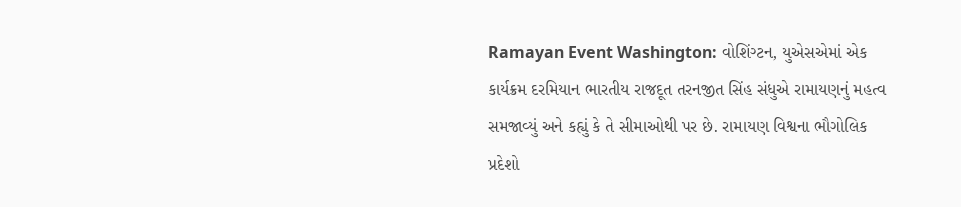Ramayan Event Washington: વોશિંગ્ટન, યુએસએમાં એક કાર્યક્રમ દરમિયાન ભારતીય રાજદૂત તરનજીત સિંહ સંધુએ રામાયણનું મહત્વ સમજાવ્યું અને કહ્યું કે તે સીમાઓથી પર છે. રામાયણ વિશ્વના ભૌગોલિક પ્રદેશો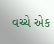વચ્ચે એક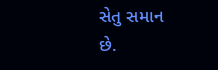સેતુ સમાન છે.